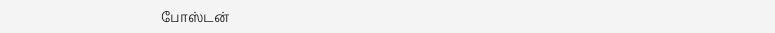போஸ்டன்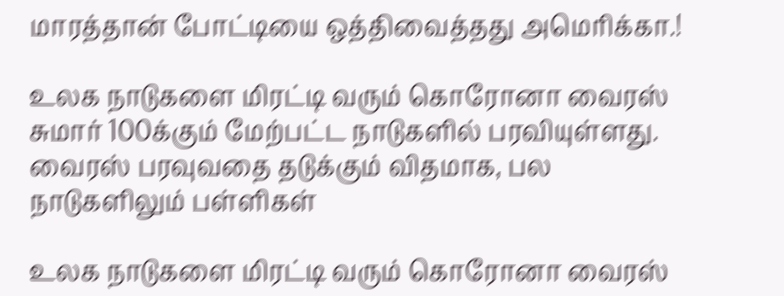மாரத்தான் போட்டியை ஒத்திவைத்தது அமெரிக்கா.!

உலக நாடுகளை மிரட்டி வரும் கொரோனா வைரஸ் சுமார் 100க்கும் மேற்பட்ட நாடுகளில் பரவியுள்ளது. வைரஸ் பரவுவதை தடுக்கும் விதமாக, பல நாடுகளிலும் பள்ளிகள்

உலக நாடுகளை மிரட்டி வரும் கொரோனா வைரஸ்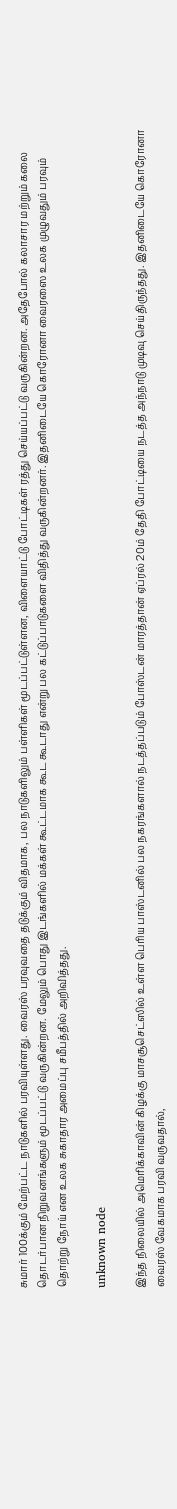சுமார் 100க்கும் மேற்பட்ட நாடுகளில் பரவியுள்ளது. வைரஸ் பரவுவதை தடுக்கும் விதமாக, பல நாடுகளிலும் பள்ளிகள் மூடப்பட்டுள்ளன, விளையாட்டு போட்டிகள் ரத்து செய்யப்பட்டு வருகின்றன. அதேபோல் கலாசார மற்றும் கலை தொடர்பான நிறுவனங்களும் மூடப்பட்டு வருகின்றன. மேலும் பொது இடங்களில் மக்கள் கூட்டமாக கூட கூடாது என்று பல கட்டுப்பாடுகளை விதித்து வருகின்றனர். இதனிடையே கொரோனா வைரஸை உலக முழுவதும் பரவும் தொற்று நோய் என உலக சுகாதார அமைப்பு சமீபத்தில் அறிவித்தது.

unknown node

இந்த நிலையில் அமெரிக்காவின் கிழக்கு மாசசூசெட்ஸில் உள்ள பெரிய பாஸ்டனில் பல நகரங்களால் நடத்தப்படும் போஸ்டன் மாரத்தான் ஏப்ரல் 20ம் தேதி போட்டியை நடத்த அந்நாடு முடிவு செய்திருந்தது. இதனிடையே கொரோனா வைரஸ் வேகமாக பரவி வருவதால்,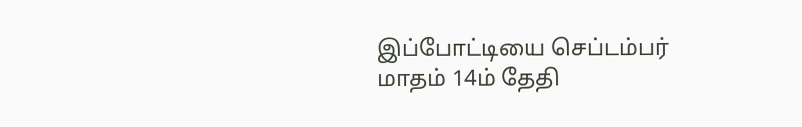இப்போட்டியை செப்டம்பர் மாதம் 14ம் தேதி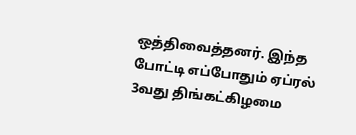ஒத்திவைத்தனர். இந்த போட்டி எப்போதும் ஏப்ரல் 3வது திங்கட்கிழமை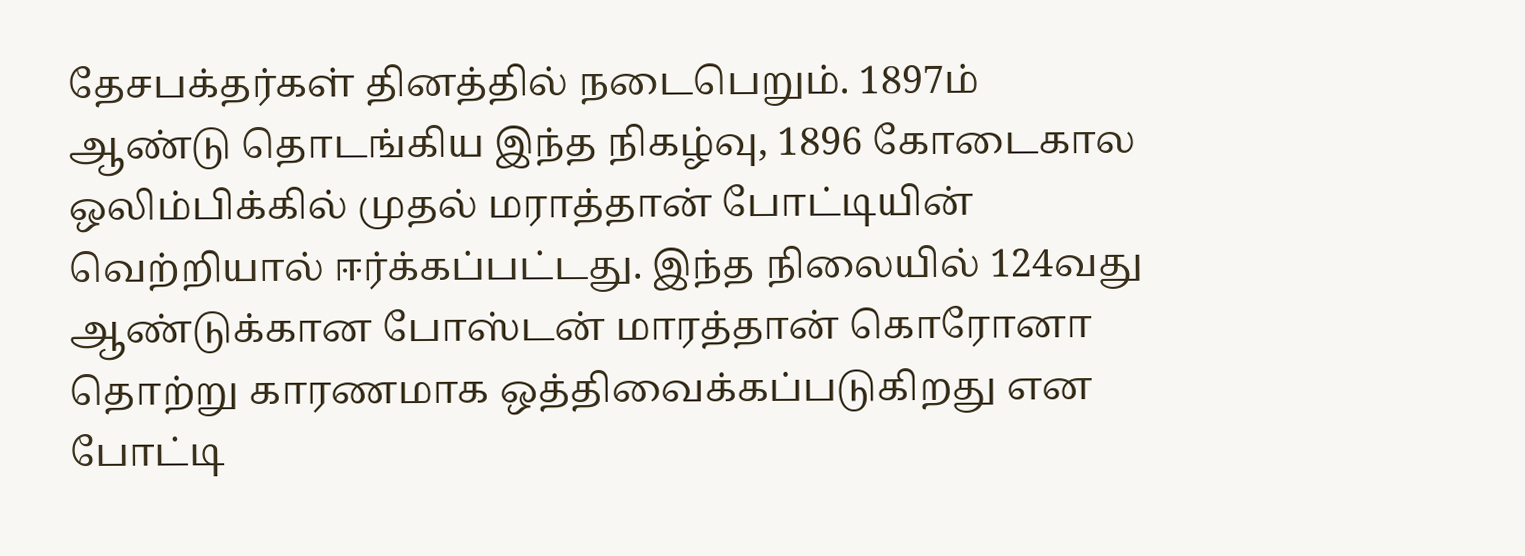தேசபக்தர்கள் தினத்தில் நடைபெறும். 1897ம் ஆண்டு தொடங்கிய இந்த நிகழ்வு, 1896 கோடைகால ஒலிம்பிக்கில் முதல் மராத்தான் போட்டியின் வெற்றியால் ஈர்க்கப்பட்டது. இந்த நிலையில் 124வது ஆண்டுக்கான போஸ்டன் மாரத்தான் கொரோனா தொற்று காரணமாக ஒத்திவைக்கப்படுகிறது என போட்டி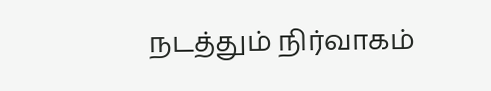நடத்தும் நிர்வாகம்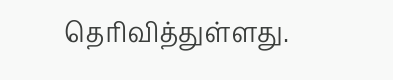தெரிவித்துள்ளது.